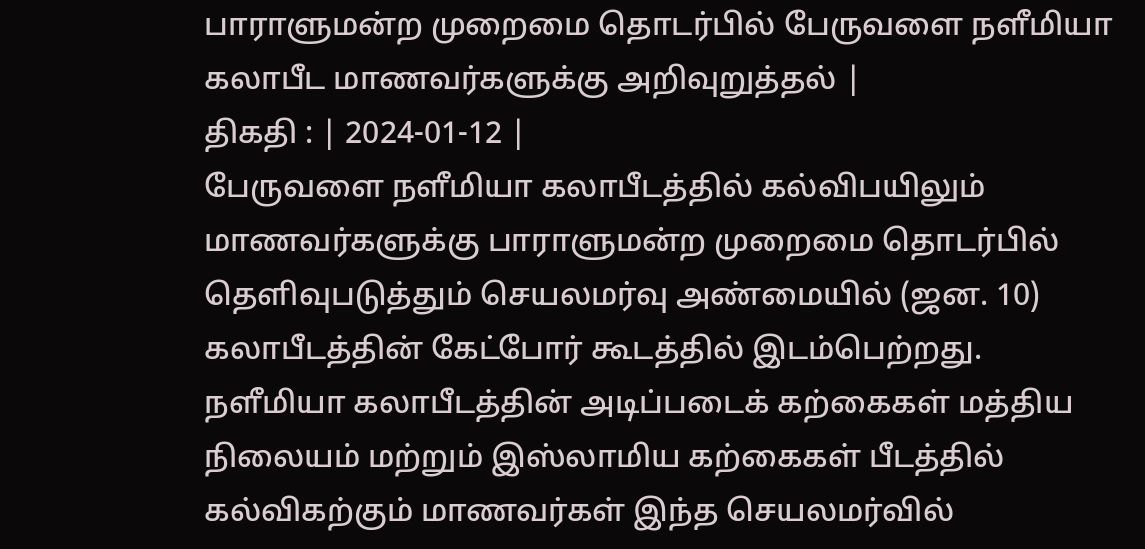பாராளுமன்ற முறைமை தொடர்பில் பேருவளை நளீமியா கலாபீட மாணவர்களுக்கு அறிவுறுத்தல் |
திகதி : | 2024-01-12 |
பேருவளை நளீமியா கலாபீடத்தில் கல்விபயிலும் மாணவர்களுக்கு பாராளுமன்ற முறைமை தொடர்பில் தெளிவுபடுத்தும் செயலமர்வு அண்மையில் (ஜன. 10) கலாபீடத்தின் கேட்போர் கூடத்தில் இடம்பெற்றது.
நளீமியா கலாபீடத்தின் அடிப்படைக் கற்கைகள் மத்திய நிலையம் மற்றும் இஸ்லாமிய கற்கைகள் பீடத்தில் கல்விகற்கும் மாணவர்கள் இந்த செயலமர்வில்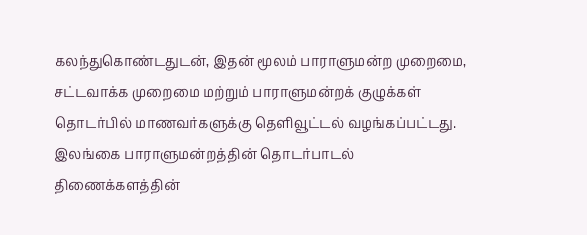கலந்துகொண்டதுடன், இதன் மூலம் பாராளுமன்ற முறைமை, சட்டவாக்க முறைமை மற்றும் பாராளுமன்றக் குழுக்கள் தொடர்பில் மாணவர்களுக்கு தெளிவூட்டல் வழங்கப்பட்டது.
இலங்கை பாராளுமன்றத்தின் தொடர்பாடல் திணைக்களத்தின்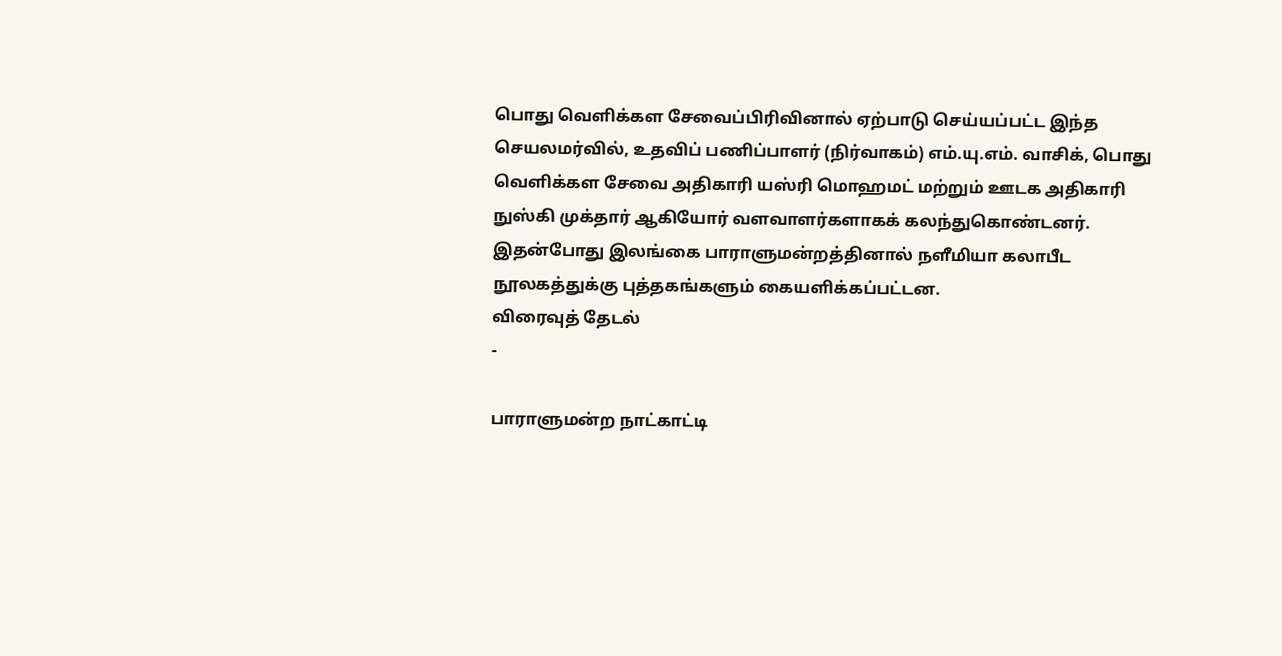பொது வெளிக்கள சேவைப்பிரிவினால் ஏற்பாடு செய்யப்பட்ட இந்த செயலமர்வில், உதவிப் பணிப்பாளர் (நிர்வாகம்) எம்.யு.எம். வாசிக், பொது வெளிக்கள சேவை அதிகாரி யஸ்ரி மொஹமட் மற்றும் ஊடக அதிகாரி நுஸ்கி முக்தார் ஆகியோர் வளவாளர்களாகக் கலந்துகொண்டனர்.
இதன்போது இலங்கை பாராளுமன்றத்தினால் நளீமியா கலாபீட நூலகத்துக்கு புத்தகங்களும் கையளிக்கப்பட்டன.
விரைவுத் தேடல்
-

பாராளுமன்ற நாட்காட்டி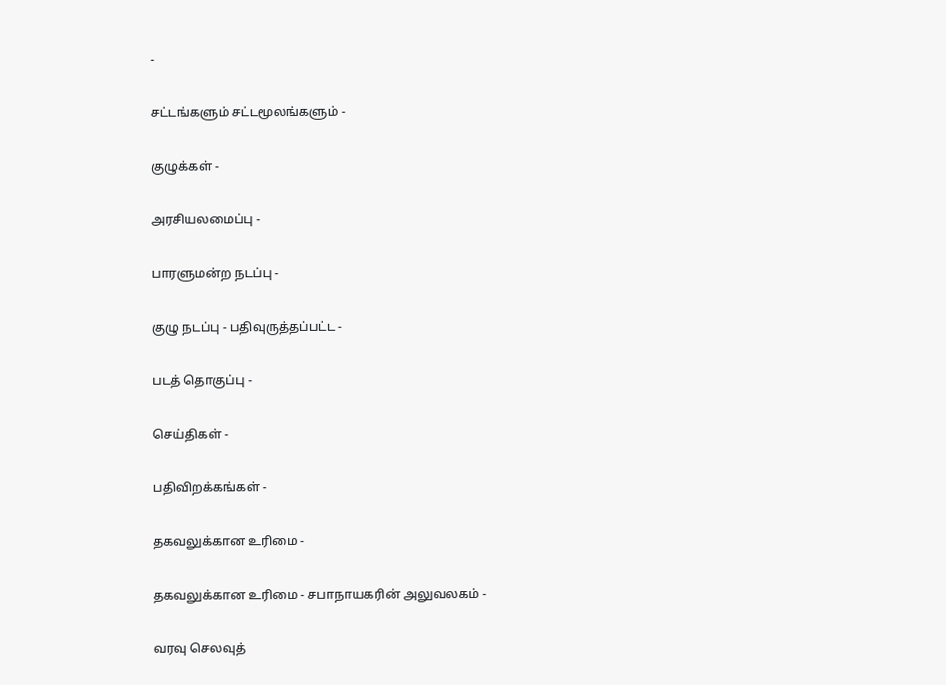-

சட்டங்களும் சட்டமூலங்களும் -

குழுக்கள் -

அரசியலமைப்பு -

பாரளுமன்ற நடப்பு -

குழு நடப்பு - பதிவுருத்தப்பட்ட -

படத் தொகுப்பு -

செய்திகள் -

பதிவிறக்கங்கள் -

தகவலுக்கான உரிமை -

தகவலுக்கான உரிமை - சபாநாயகரின் அலுவலகம் -

வரவு செலவுத்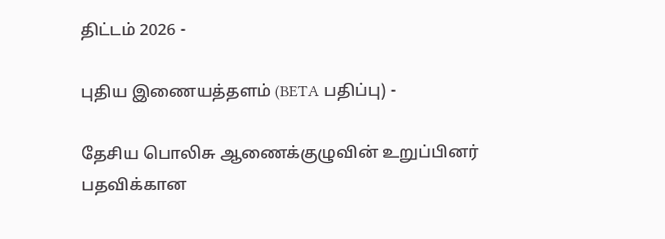திட்டம் 2026 -

புதிய இணையத்தளம் (BETA பதிப்பு) -

தேசிய பொலிசு ஆணைக்குழுவின் உறுப்பினர் பதவிக்கான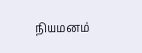நியமனம்